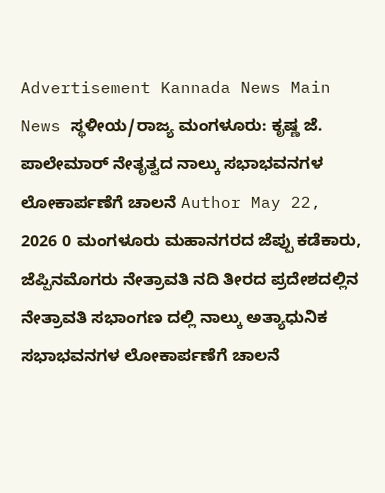Advertisement Kannada News Main News ಸ್ಥಳೀಯ/ರಾಜ್ಯ ಮಂಗಳೂರು: ಕೃಷ್ಣ ಜೆ. ಪಾಲೇಮಾರ್ ನೇತೃತ್ವದ ನಾಲ್ಕು ಸಭಾಭವನಗಳ ಲೋಕಾರ್ಪಣೆಗೆ ಚಾಲನೆ Author May 22, 2026 0 ಮಂಗಳೂರು ಮಹಾನಗರದ ಜೆಪ್ಪು ಕಡೆಕಾರು, ಜೆಪ್ಪಿನಮೊಗರು ನೇತ್ರಾವತಿ ನದಿ ತೀರದ ಪ್ರದೇಶದಲ್ಲಿನ ನೇತ್ರಾವತಿ ಸಭಾಂಗಣ ದಲ್ಲಿ ನಾಲ್ಕು ಅತ್ಯಾಧುನಿಕ ಸಭಾಭವನಗಳ ಲೋಕಾರ್ಪಣೆಗೆ ಚಾಲನೆ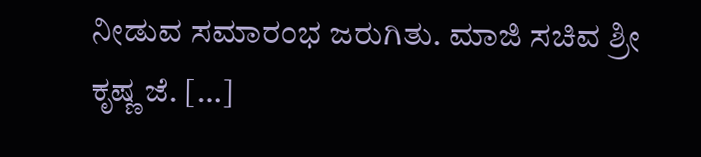ನೀಡುವ ಸಮಾರಂಭ ಜರುಗಿತು. ಮಾಜಿ ಸಚಿವ ಶ್ರೀ ಕೃಷ್ಣ ಜೆ. […]